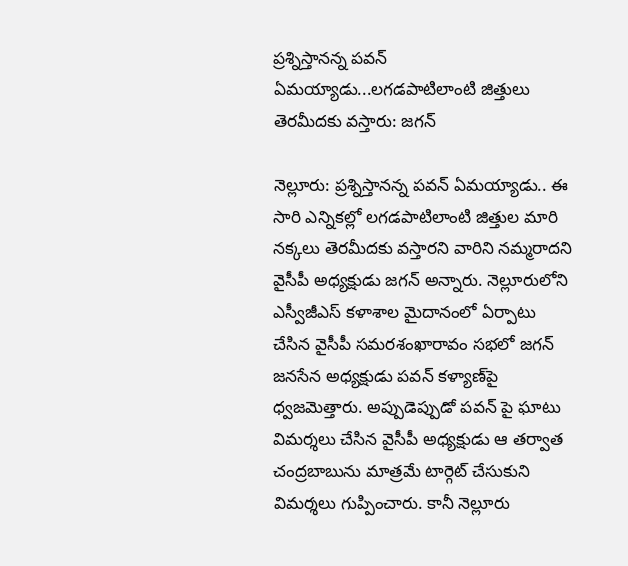ప్రశ్నిస్తానన్న పవన్ ఏమయ్యాడు...లగడపాటిలాంటి జిత్తులు తెరమీదకు వస్తారు: జగన్

నెల్లూరు: ప్రశ్నిస్తానన్న పవన్ ఏమయ్యాడు.. ఈ సారి ఎన్నికల్లో లగడపాటిలాంటి జిత్తుల మారి నక్కలు తెరమీదకు వస్తారని వారిని నమ్మరాదని వైసీపీ అధ్యక్షుడు జగన్ అన్నారు. నెల్లూరులోని ఎస్వీజీఎస్ కళాశాల మైదానంలో ఏర్పాటు చేసిన వైసీపీ సమరశంఖారావం సభలో జగన్ జనసేన అధ్యక్షుడు పవన్ కళ్యాణ్‌పై ధ్వజమెత్తారు. అప్పుడెప్పుడో పవన్ పై ఘాటు విమర్శలు చేసిన వైసీపీ అధ్యక్షుడు ఆ తర్వాత చంద్రబాబును మాత్రమే టార్గెట్ చేసుకుని విమర్శలు గుప్పించారు. కానీ నెల్లూరు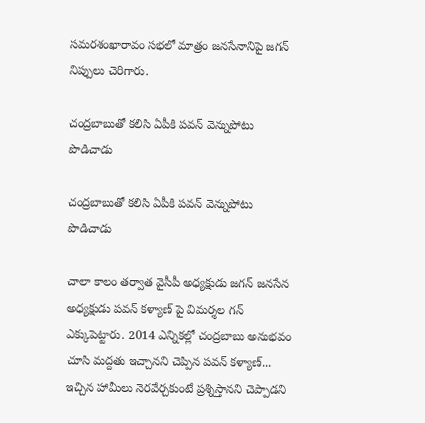సమరశంఖారావం సభలో మాత్రం జనసేనానిపై జగన్ నిప్పులు చెరిగారు.

చంద్రబాబుతో కలిసి ఏపీకి పవన్ వెన్నుపోటు పొడిచాడు

చంద్రబాబుతో కలిసి ఏపీకి పవన్ వెన్నుపోటు పొడిచాడు

చాలా కాలం తర్వాత వైసీపీ అధ్యక్షుడు జగన్ జనసేన అధ్యక్షుడు పవన్ కళ్యాణ్ పై విమర్శల గన్ ఎక్కుపెట్టారు. 2014 ఎన్నికల్లో చంద్రబాబు అనుభవం చూసి మద్దతు ఇచ్చానని చెప్పిన పవన్ కళ్యాణ్... ఇచ్చిన హామీలు నెరవేర్చకుంటే ప్రశ్నిస్తానని చెప్పాడని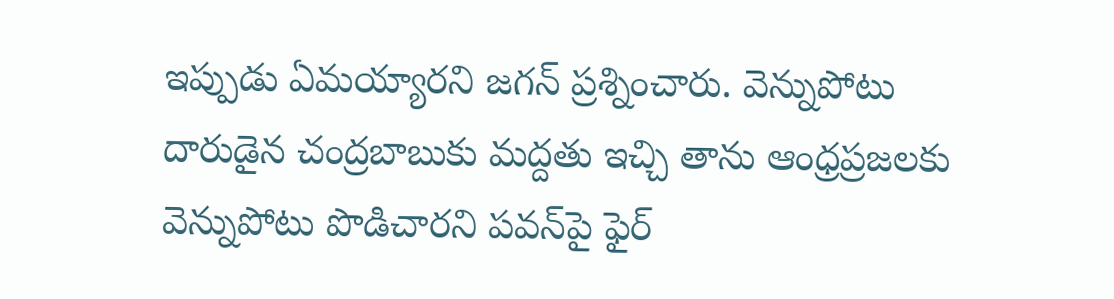ఇప్పుడు ఏమయ్యారని జగన్ ప్రశ్నించారు. వెన్నుపోటు దారుడైన చంద్రబాబుకు మద్దతు ఇచ్చి తాను ఆంధ్రప్రజలకు వెన్నుపోటు పొడిచారని పవన్‌పై ఫైర్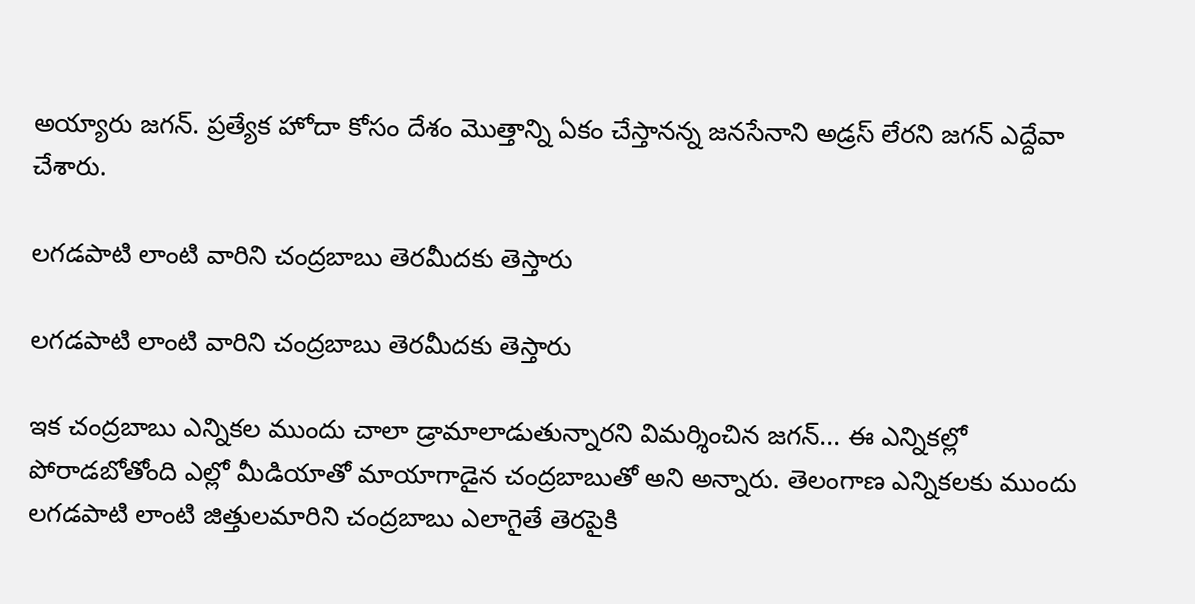అయ్యారు జగన్. ప్రత్యేక హోదా కోసం దేశం మొత్తాన్ని ఏకం చేస్తానన్న జనసేనాని అడ్రస్ లేరని జగన్ ఎద్దేవా చేశారు.

లగడపాటి లాంటి వారిని చంద్రబాబు తెరమీదకు తెస్తారు

లగడపాటి లాంటి వారిని చంద్రబాబు తెరమీదకు తెస్తారు

ఇక చంద్రబాబు ఎన్నికల ముందు చాలా డ్రామాలాడుతున్నారని విమర్శించిన జగన్... ఈ ఎన్నికల్లో పోరాడబోతోంది ఎల్లో మీడియాతో మాయాగాడైన చంద్రబాబుతో అని అన్నారు. తెలంగాణ ఎన్నికలకు ముందు లగడపాటి లాంటి జిత్తులమారిని చంద్రబాబు ఎలాగైతే తెరపైకి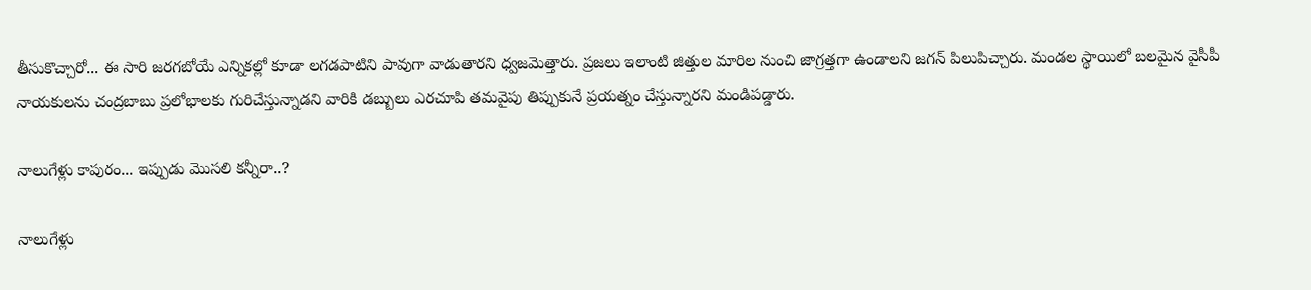తీసుకొచ్చారో... ఈ సారి జరగబోయే ఎన్నికల్లో కూడా లగడపాటిని పావుగా వాడుతారని ధ్వజమెత్తారు. ప్రజలు ఇలాంటి జిత్తుల మారిల నుంచి జాగ్రత్తగా ఉండాలని జగన్ పిలుపిచ్చారు. మండల స్థాయిలో బలమైన వైసీపీ నాయకులను చంద్రబాబు ప్రలోభాలకు గురిచేస్తున్నాడని వారికి డబ్బులు ఎరచూపి తమవైపు తిప్పుకునే ప్రయత్నం చేస్తున్నారని మండిపడ్డారు.

నాలుగేళ్లు కాపురం... ఇప్పుడు మొసలి కన్నీరా..?

నాలుగేళ్లు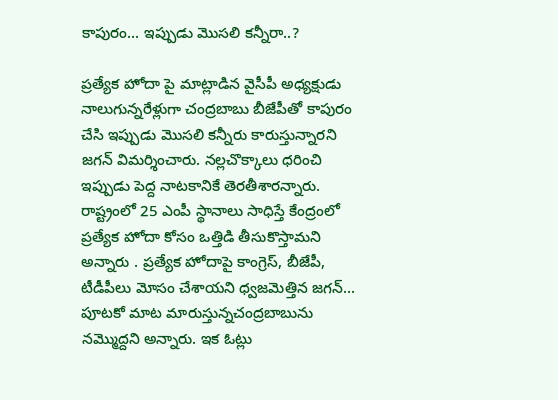కాపురం... ఇప్పుడు మొసలి కన్నీరా..?

ప్రత్యేక హోదా పై మాట్లాడిన వైసీపీ అధ్యక్షుడు నాలుగున్నరేళ్లుగా చంద్రబాబు బీజేపీతో కాపురం చేసి ఇప్పుడు మొసలి కన్నీరు కారుస్తున్నారని జగన్ విమర్శించారు. నల్లచొక్కాలు ధరించి ఇప్పుడు పెద్ద నాటకానికే తెరతీశారన్నారు. రాష్ట్రంలో 25 ఎంపీ స్థానాలు సాధిస్తే కేంద్రంలో ప్రత్యేక హోదా కోసం ఒత్తిడి తీసుకొస్తామని అన్నారు . ప్రత్యేక హోదాపై కాంగ్రెస్, బీజేపీ, టీడీపీలు మోసం చేశాయని ధ్వజమెత్తిన జగన్... పూటకో మాట మారుస్తున్నచంద్రబాబును నమ్మొద్దని అన్నారు. ఇక ఓట్లు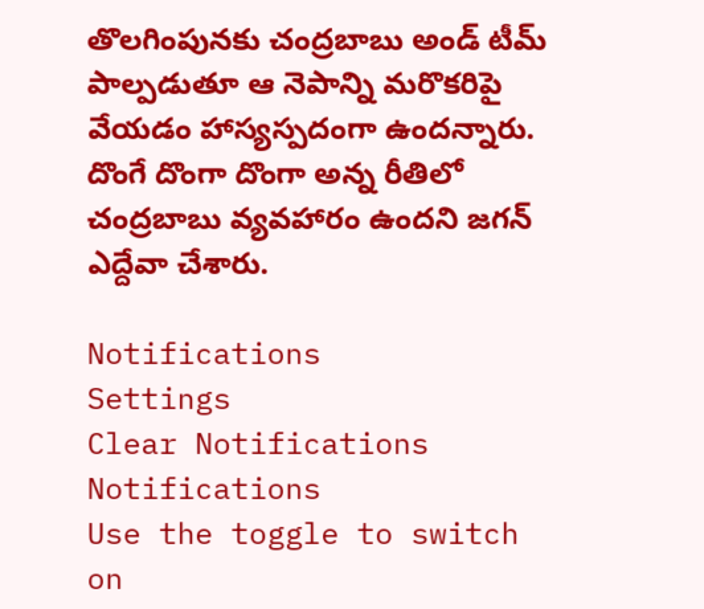తొలగింపునకు చంద్రబాబు అండ్ టీమ్ పాల్పడుతూ ఆ నెపాన్ని మరొకరిపై వేయడం హాస్యస్పదంగా ఉందన్నారు. దొంగే దొంగా దొంగా అన్న రీతిలో చంద్రబాబు వ్యవహారం ఉందని జగన్ ఎద్దేవా చేశారు.

Notifications
Settings
Clear Notifications
Notifications
Use the toggle to switch on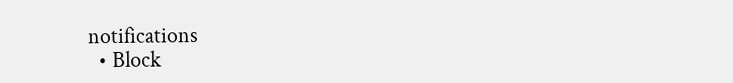notifications
  • Block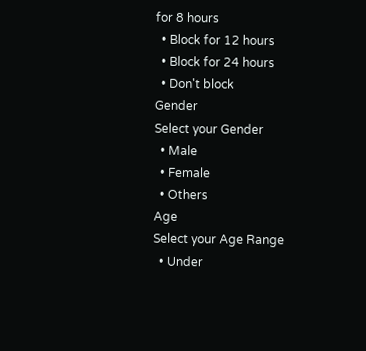for 8 hours
  • Block for 12 hours
  • Block for 24 hours
  • Don't block
Gender
Select your Gender
  • Male
  • Female
  • Others
Age
Select your Age Range
  • Under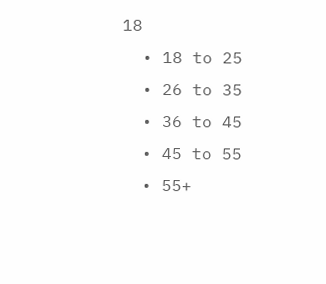18
  • 18 to 25
  • 26 to 35
  • 36 to 45
  • 45 to 55
  • 55+